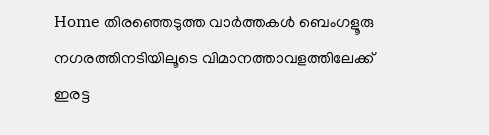Home തിരഞ്ഞെടുത്ത വാർത്തകൾ ബെംഗളൂരു നഗരത്തിനടിയിലൂടെ വിമാനത്താവളത്തിലേക്ക് ഇരട്ട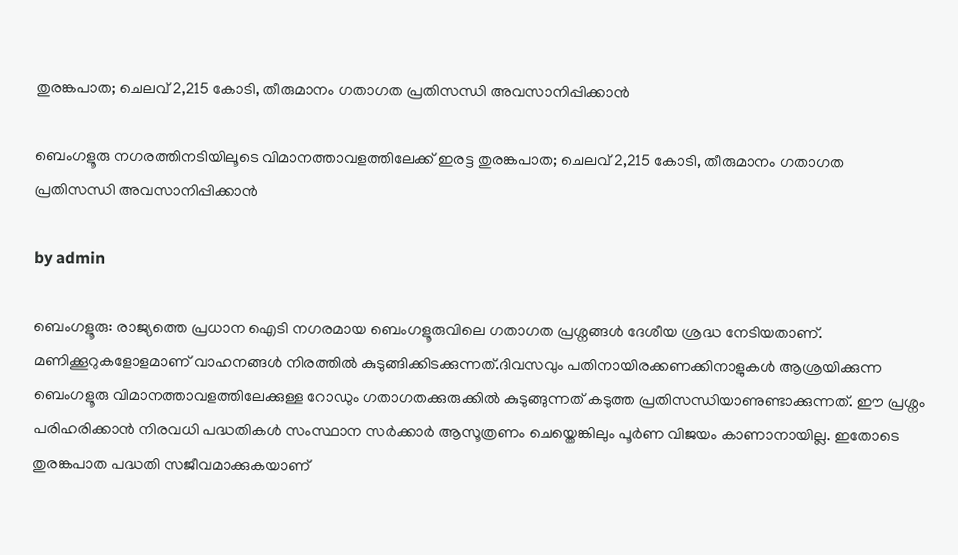തുരങ്കപാത; ചെലവ് 2,215 കോടി, തീരുമാനം ഗതാഗത പ്രതിസന്ധി അവസാനിപ്പിക്കാൻ

ബെംഗളൂരു നഗരത്തിനടിയിലൂടെ വിമാനത്താവളത്തിലേക്ക് ഇരട്ട തുരങ്കപാത; ചെലവ് 2,215 കോടി, തീരുമാനം ഗതാഗത പ്രതിസന്ധി അവസാനിപ്പിക്കാൻ

by admin

ബെംഗളൂരു: രാജ്യത്തെ പ്രധാന ഐടി നഗരമായ ബെംഗളൂരുവിലെ ഗതാഗത പ്രശ്നങ്ങള്‍ ദേശീയ ശ്രദ്ധ നേടിയതാണ്. മണിക്കൂറുകളോളമാണ് വാഹനങ്ങള്‍ നിരത്തില്‍ കുടുങ്ങിക്കിടക്കുന്നത്.ദിവസവും പതിനായിരക്കണക്കിനാളുകള്‍ ആശ്രയിക്കുന്ന ബെംഗളൂരു വിമാനത്താവളത്തിലേക്കുള്ള റോഡും ഗതാഗതക്കുരുക്കില്‍ കുടുങ്ങുന്നത് കടുത്ത പ്രതിസന്ധിയാണുണ്ടാക്കുന്നത്. ഈ പ്രശ്നം പരിഹരിക്കാൻ നിരവധി പദ്ധതികള്‍ സംസ്ഥാന സർക്കാർ ആസൂത്രണം ചെയ്തെങ്കിലും പൂർണ വിജയം കാണാനായില്ല. ഇതോടെ തുരങ്കപാത പദ്ധതി സജീവമാക്കുകയാണ്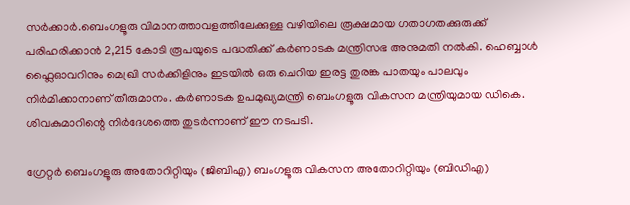സർക്കാർ.ബെംഗളൂരു വിമാനത്താവളത്തിലേക്കുള്ള വഴിയിലെ രൂക്ഷമായ ഗതാഗതക്കുരുക്ക് പരിഹരിക്കാൻ 2,215 കോടി രൂപയുടെ പദ്ധതിക്ക് കർണാടക മന്ത്രിസഭ അനുമതി നല്‍കി. ഹെബ്ബാള്‍ ഫ്ലൈഓവറിനും മെഖ്രി സർക്കിളിനും ഇടയില്‍ ഒരു ചെറിയ ഇരട്ട തുരങ്ക പാതയും പാലവും നിർമിക്കാനാണ് തീരുമാനം. കർണാടക ഉപമുഖ്യമന്ത്രി ബെംഗളൂരു വികസന മന്ത്രിയുമായ ഡികെ. ശിവകുമാറിന്റെ നിർദേശത്തെ തുടർന്നാണ് ഈ നടപടി.

ഗ്രേറ്റർ ബെംഗളൂരു അതോറിറ്റിയും (ജിബിഎ) ബംഗളൂരു വികസന അതോറിറ്റിയും (ബിഡിഎ)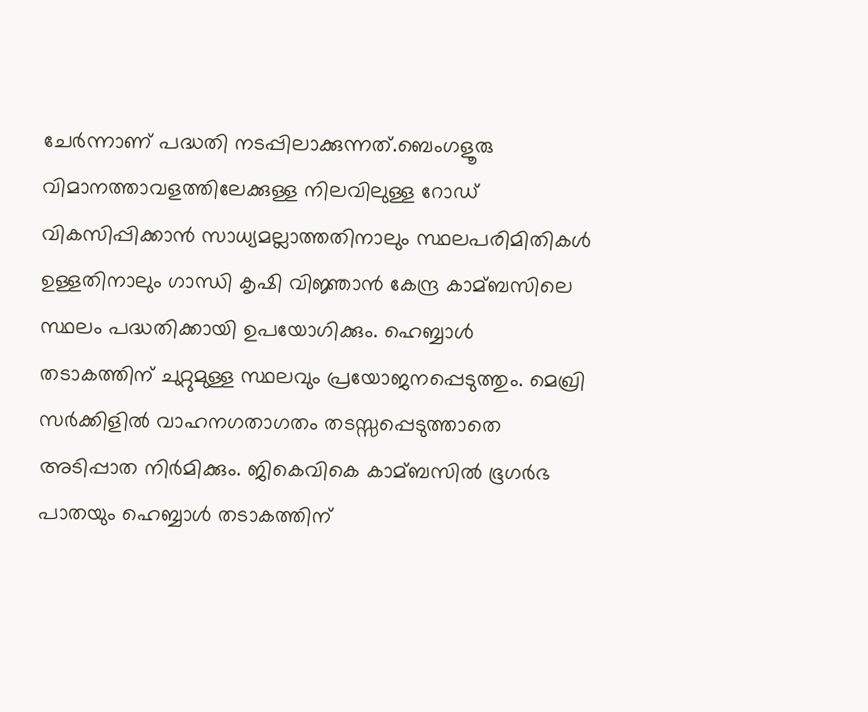ചേർന്നാണ് പദ്ധതി നടപ്പിലാക്കുന്നത്.ബെംഗളൂരു വിമാനത്താവളത്തിലേക്കുള്ള നിലവിലുള്ള റോഡ് വികസിപ്പിക്കാൻ സാധ്യമല്ലാത്തതിനാലും സ്ഥലപരിമിതികള്‍ ഉള്ളതിനാലും ഗാന്ധി കൃഷി വിജ്ഞാൻ കേന്ദ്ര കാമ്ബസിലെ സ്ഥലം പദ്ധതിക്കായി ഉപയോഗിക്കും. ഹെബ്ബാള്‍ തടാകത്തിന് ചുറ്റുമുള്ള സ്ഥലവും പ്രയോജനപ്പെടുത്തും. മെഖ്രി സർക്കിളില്‍ വാഹനഗതാഗതം തടസ്സപ്പെടുത്താതെ അടിപ്പാത നിർമിക്കും. ജികെവികെ കാമ്ബസില്‍ ഭൂഗർഭ പാതയും ഹെബ്ബാള്‍ തടാകത്തിന്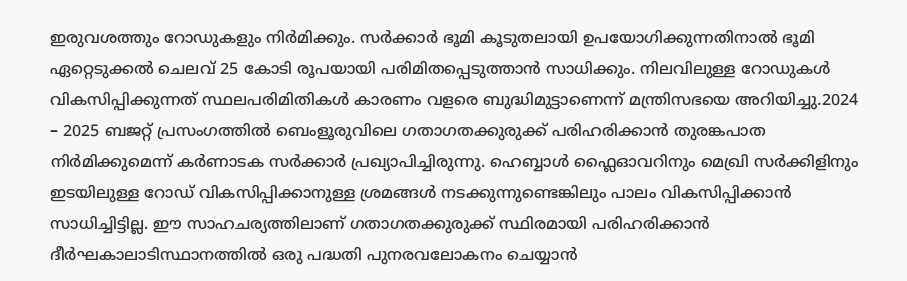ഇരുവശത്തും റോഡുകളും നിർമിക്കും. സർക്കാർ ഭൂമി കൂടുതലായി ഉപയോഗിക്കുന്നതിനാല്‍ ഭൂമി ഏറ്റെടുക്കല്‍ ചെലവ് 25 കോടി രൂപയായി പരിമിതപ്പെടുത്താൻ സാധിക്കും. നിലവിലുള്ള റോഡുകള്‍ വികസിപ്പിക്കുന്നത് സ്ഥലപരിമിതികള്‍ കാരണം വളരെ ബുദ്ധിമുട്ടാണെന്ന് മന്ത്രിസഭയെ അറിയിച്ചു.2024 – 2025 ബജറ്റ് പ്രസംഗത്തില്‍ ബെംളൂരുവിലെ ഗതാഗതക്കുരുക്ക് പരിഹരിക്കാൻ തുരങ്കപാത നിർമിക്കുമെന്ന് കർണാടക സർക്കാർ പ്രഖ്യാപിച്ചിരുന്നു. ഹെബ്ബാള്‍ ഫ്ലൈഓവറിനും മെഖ്രി സർക്കിളിനും ഇടയിലുള്ള റോഡ് വികസിപ്പിക്കാനുള്ള ശ്രമങ്ങള്‍ നടക്കുന്നുണ്ടെങ്കിലും പാലം വികസിപ്പിക്കാൻ സാധിച്ചിട്ടില്ല. ഈ സാഹചര്യത്തിലാണ് ഗതാഗതക്കുരുക്ക് സ്ഥിരമായി പരിഹരിക്കാൻ ദീർഘകാലാടിസ്ഥാനത്തില്‍ ഒരു പദ്ധതി പുനരവലോകനം ചെയ്യാൻ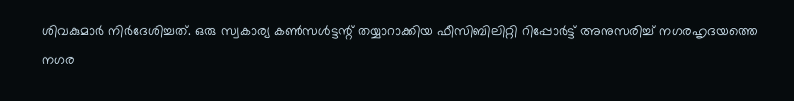ശിവകുമാർ നിർദേശിച്ചത്. ഒരു സ്വകാര്യ കണ്‍സള്‍ട്ടന്റ് തയ്യാറാക്കിയ ഫീസിബിലിറ്റി റിപ്പോർട്ട് അനുസരിച്ച്‌ നഗരഹൃദയത്തെ നഗര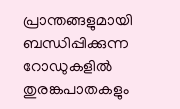പ്രാന്തങ്ങളുമായി ബന്ധിപ്പിക്കുന്ന റോഡുകളില്‍ തുരങ്കപാതകളും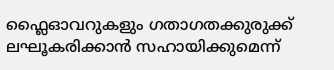ഫ്ലൈഓവറുകളും ഗതാഗതക്കുരുക്ക് ലഘൂകരിക്കാൻ സഹായിക്കുമെന്ന്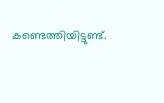കണ്ടെത്തിയിട്ടുണ്ട്.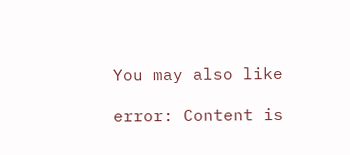You may also like

error: Content is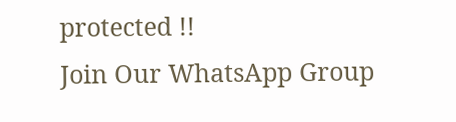protected !!
Join Our WhatsApp Group